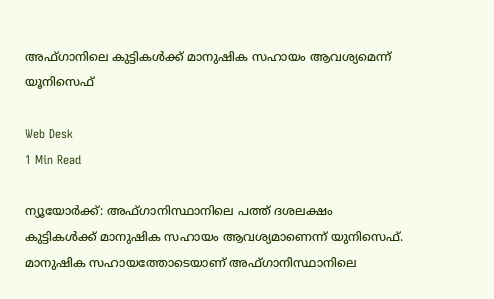അഫ്ഗാനിലെ കുട്ടികള്‍ക്ക് മാനുഷിക സഹായം ആവശ്യമെന്ന് യൂനിസെഫ്

Web Desk
1 Min Read

ന്യൂയോര്‍ക്ക്: അഫ്ഗാനിസ്ഥാനിലെ പത്ത് ദശലക്ഷം കുട്ടികള്‍ക്ക് മാനുഷിക സഹായം ആവശ്യമാണെന്ന് യുനിസെഫ്. മാനുഷിക സഹായത്തോടെയാണ് അഫ്ഗാനിസ്ഥാനിലെ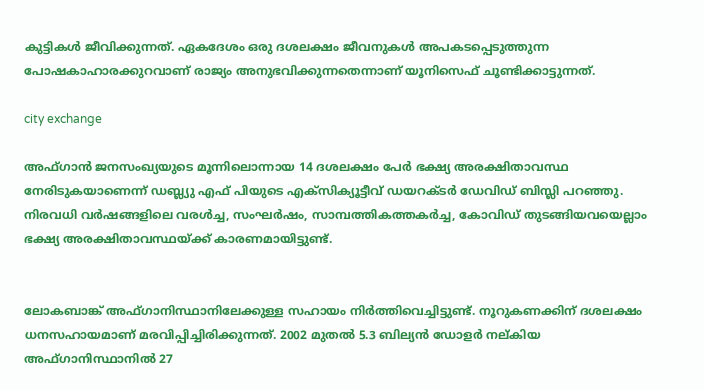കുട്ടികള്‍ ജീവിക്കുന്നത്. ഏകദേശം ഒരു ദശലക്ഷം ജീവനുകള്‍ അപകടപ്പെടുത്തുന്ന പോഷകാഹാരക്കുറവാണ് രാജ്യം അനുഭവിക്കുന്നതെന്നാണ് യൂനിസെഫ് ചൂണ്ടിക്കാട്ടുന്നത്.

city exchange

അഫ്ഗാന്‍ ജനസംഖ്യയുടെ മൂന്നിലൊന്നായ 14 ദശലക്ഷം പേര്‍ ഭക്ഷ്യ അരക്ഷിതാവസ്ഥ നേരിടുകയാണെന്ന് ഡബ്ല്യു എഫ് പിയുടെ എക്സിക്യൂട്ടീവ് ഡയറക്ടര്‍ ഡേവിഡ് ബിസ്ലി പറഞ്ഞു. നിരവധി വര്‍ഷങ്ങളിലെ വരള്‍ച്ച, സംഘര്‍ഷം, സാമ്പത്തികത്തകര്‍ച്ച, കോവിഡ് തുടങ്ങിയവയെല്ലാം ഭക്ഷ്യ അരക്ഷിതാവസ്ഥയ്ക്ക് കാരണമായിട്ടുണ്ട്.


ലോകബാങ്ക് അഫ്ഗാനിസ്ഥാനിലേക്കുള്ള സഹായം നിര്‍ത്തിവെച്ചിട്ടുണ്ട്. നൂറുകണക്കിന് ദശലക്ഷം ധനസഹായമാണ് മരവിപ്പിച്ചിരിക്കുന്നത്. 2002 മുതല്‍ 5.3 ബില്യന്‍ ഡോളര്‍ നല്കിയ അഫ്ഗാനിസ്ഥാനില്‍ 27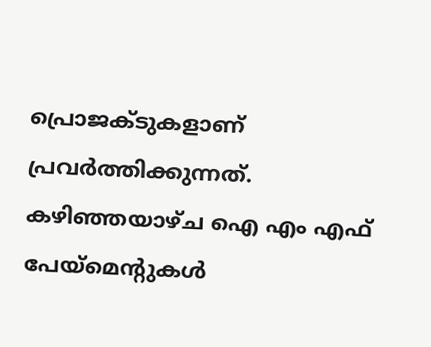പ്രൊജക്ടുകളാണ് പ്രവര്‍ത്തിക്കുന്നത്. കഴിഞ്ഞയാഴ്ച ഐ എം എഫ് പേയ്മെന്റുകള്‍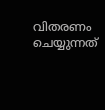വിതരണം ചെയ്യുന്നത്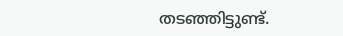തടഞ്ഞിട്ടുണ്ട്.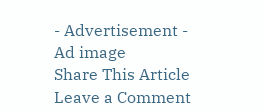- Advertisement -
Ad image
Share This Article
Leave a Comment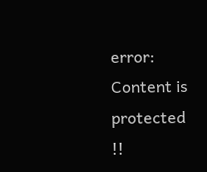error: Content is protected !!